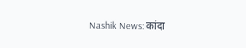Nashik News: कांदा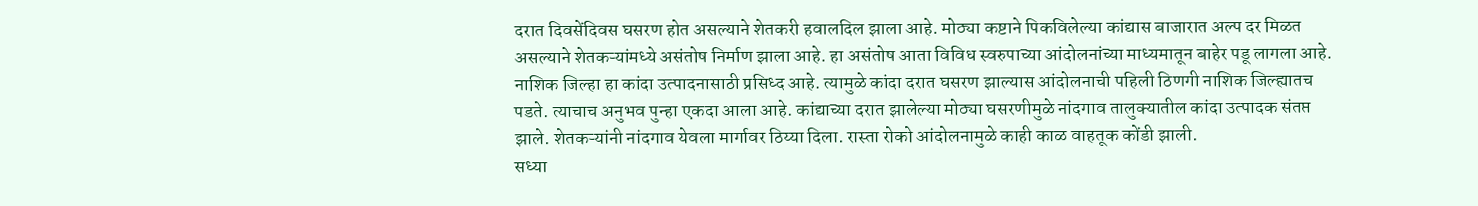दरात दिवसेंदिवस घसरण होत असल्याने शेतकरी हवालदिल झाला आहे. मोठ्या कष्टाने पिकविलेल्या कांद्यास बाजारात अल्प दर मिळत असल्याने शेतकऱ्यांमध्ये असंतोष निर्माण झाला आहे. हा असंतोष आता विविध स्वरुपाच्या आंदोलनांच्या माध्यमातून बाहेर पडू लागला आहे.
नाशिक जिल्हा हा कांदा उत्पादनासाठी प्रसिध्द आहे. त्यामुळे कांदा दरात घसरण झाल्यास आंदोलनाची पहिली ठिणगी नाशिक जिल्ह्यातच पडते. त्याचाच अनुभव पुन्हा एकदा आला आहे. कांद्याच्या दरात झालेल्या मोठ्या घसरणीमुळे नांदगाव तालुक्यातील कांदा उत्पादक संतप्त झाले. शेतकऱ्यांनी नांदगाव येवला मार्गावर ठिय्या दिला. रास्ता रोको आंदोलनामुळे काही काळ वाहतूक कोंडी झाली.
सध्या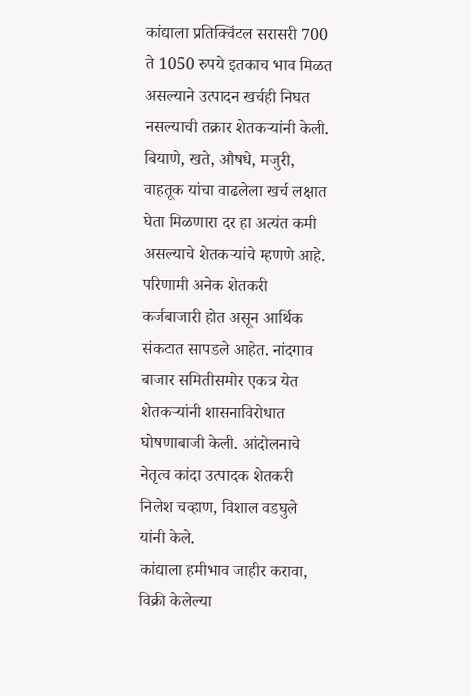कांद्याला प्रतिक्विंटल सरासरी 700 ते 1050 रुपये इतकाच भाव मिळत असल्याने उत्पादन खर्चही निघत नसल्याची तक्रार शेतकऱ्यांनी केली. बियाणे, खते, औषधे, मजुरी, वाहतूक यांचा वाढलेला खर्च लक्षात घेता मिळणारा दर हा अत्यंत कमी असल्याचे शेतकऱ्यांचे म्हणणे आहे. परिणामी अनेक शेतकरी कर्जबाजारी होत असून आर्थिक संकटात सापडले आहेत. नांदगाव बाजार समितीसमोर एकत्र येत शेतकऱ्यांनी शासनाविरोधात घोषणाबाजी केली. आंदोलनाचे नेतृत्व कांदा उत्पादक शेतकरी निलेश चव्हाण, विशाल वडघुले यांनी केले.
कांद्याला हमीभाव जाहीर करावा, विक्री केलेल्या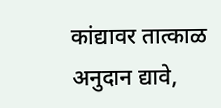कांद्यावर तात्काळ अनुदान द्यावे,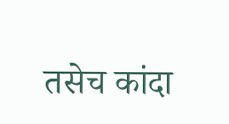तसेच कांदा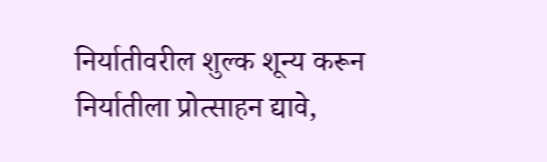निर्यातीवरील शुल्क शून्य करून निर्यातीला प्रोत्साहन द्यावे,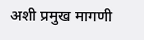अशी प्रमुख मागणी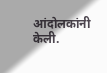आंदोलकांनी केली.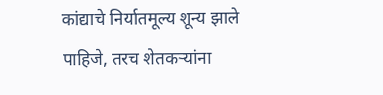कांद्याचे निर्यातमूल्य शून्य झाले पाहिजे, तरच शेतकऱ्यांना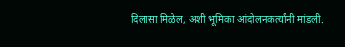दिलासा मिळेल, अशी भूमिका आंदोलनकर्त्यांनी मांडली.